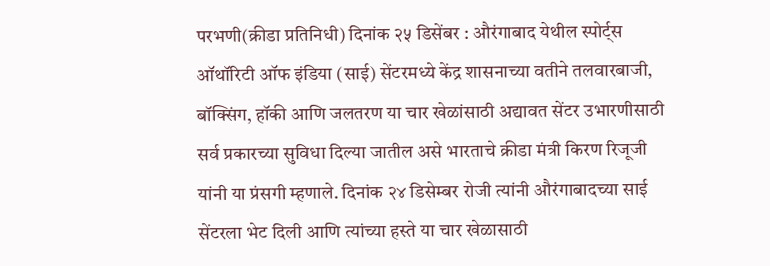परभणी(क्रीडा प्रतिनिधी) दिनांक २५ डिसेंबर : औरंगाबाद येथील स्पोर्ट्स ऑथॉरिटी ऑफ इंडिया (साई) सेंटरमध्ये केंद्र शासनाच्या वतीने तलवारबाजी, बॉक्सिंग, हॉकी आणि जलतरण या चार खेळांसाठी अद्यावत सेंटर उभारणीसाठी सर्व प्रकारच्या सुविधा दिल्या जातील असे भारताचे क्रीडा मंत्री किरण रिजूजी यांनी या प्रंसगी म्हणाले. दिनांक २४ डिसेम्बर रोजी त्यांनी औरंगाबादच्या साई सेंटरला भेट दिली आणि त्यांच्या हस्ते या चार खेळासाठी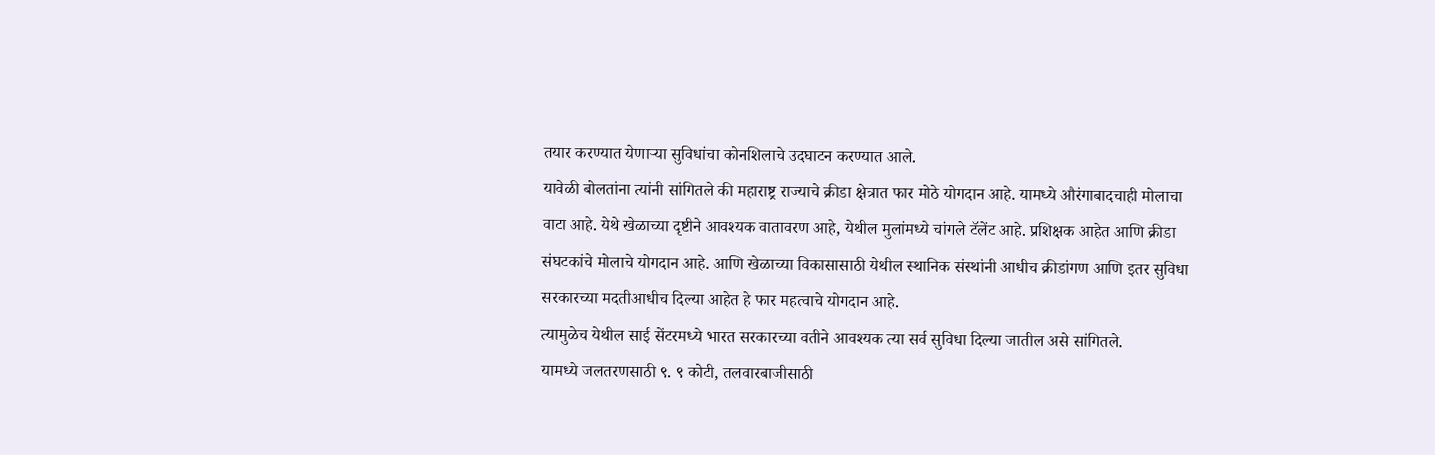तयार करण्यात येणाऱ्या सुविधांचा कोनशिलाचे उदघाटन करण्यात आले.
यावेळी बोलतांना त्यांनी सांगितले की महाराष्ट्र राज्याचे क्रीडा क्षेत्रात फार मोठे योगदान आहे. यामध्ये औरंगाबादचाही मोलाचा वाटा आहे. येथे खेळाच्या दृष्टीने आवश्यक वातावरण आहे, येथील मुलांमध्ये चांगले टॅलेंट आहे. प्रशिक्षक आहेत आणि क्रीडा संघटकांचे मोलाचे योगदान आहे. आणि खेळाच्या विकासासाठी येथील स्थानिक संस्थांनी आधीच क्रीडांगण आणि इतर सुविधा सरकारच्या मदतीआधीच दिल्या आहेत हे फार महत्वाचे योगदान आहे.
त्यामुळेच येथील साई सेंटरमध्ये भारत सरकारच्या वतीने आवश्यक त्या सर्व सुविधा दिल्या जातील असे सांगितले.
यामध्ये जलतरणसाठी ९. ९ कोटी, तलवारबाजीसाठी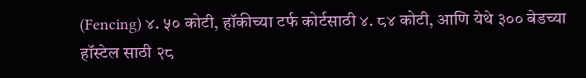(Fencing) ४. ५० कोटी, हॉकीच्या टर्फ कोर्टसाठी ४. ८४ कोटी, आणि येथे ३०० बेडच्या हॉस्टेल साठी २८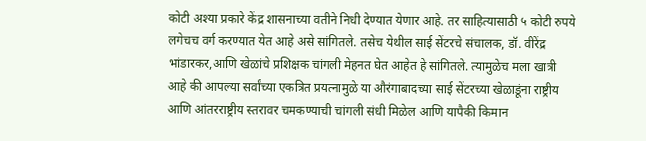कोटी अश्या प्रकारे केंद्र शासनाच्या वतीने निधी देण्यात येणार आहे. तर साहित्यासाठी ५ कोटी रुपये लगेचच वर्ग करण्यात येत आहे असे सांगितले. तसेच येथील साई सेंटरचे संचालक, डॉ. वीरेंद्र भांडारकर,आणि खेळांचे प्रशिक्षक चांगली मेहनत घेत आहेत हे सांगितले. त्यामुळेच मला खात्री आहे की आपल्या सर्वांच्या एकत्रित प्रयत्नामुळे या औरंगाबादच्या साई सेंटरच्या खेळाडूंना राष्ट्रीय आणि आंतरराष्ट्रीय स्तरावर चमकण्याची चांगली संधी मिळेल आणि यापैकी किमान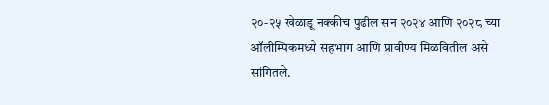२०-२५ खेळाडू नक्कीच पुढील सन २०२४ आणि २०२८ च्या ऑलीम्पिकमध्ये सहभाग आणि प्रावीण्य मिळवितील असे सांगितले.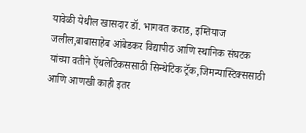यावेळी येथील खासदार डॉ. भागवत कराड, इम्तियाज जलील,बाबासाहेब आंबेडकर विद्यापीठ आणि स्थानिक संघटक यांच्या वतीने ऍथलेटिकससाठी सिन्थेटिक ट्रॅक,जिमन्यास्टिक्ससाठी आणि आणखी काही इतर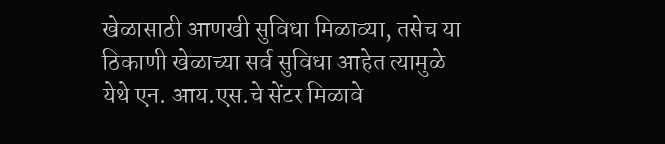खेळासाठी आणखी सुविधा मिळाव्या, तसेच या ठिकाणी खेळाच्या सर्व सुविधा आहेत त्यामुळे येथे एन. आय.एस.चे सेंटर मिळावे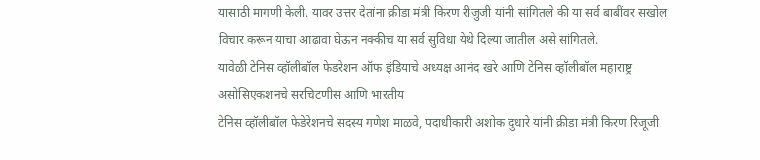यासाठी मागणी केली. यावर उत्तर देतांना क्रीडा मंत्री किरण रीजुजी यांनी सांगितले की या सर्व बाबींवर सखोल विचार करून याचा आढावा घेऊन नक्कीच या सर्व सुविधा येथे दिल्या जातील असे सांगितले.
यावेळी टेनिस व्हॉलीबॉल फेडरेशन ऑफ इंडियाचे अध्यक्ष आनंद खरे आणि टेनिस व्हॉलीबॉल महाराष्ट्र असोसिएकशनचे सरचिटणीस आणि भारतीय
टेनिस व्हॉलीबॉल फेडेरेशनचे सदस्य गणेश माळवे, पदाधीकारी अशोक दुधारे यांनी क्रीडा मंत्री किरण रिजूजी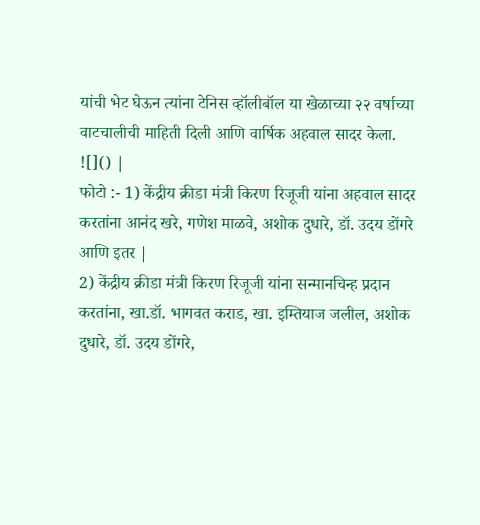यांची भेट घेऊन त्यांना टेनिस व्हॉलीबॉल या खेळाच्या २२ वर्षाच्या वाटचालीची माहिती दिली आणि वार्षिक अहवाल सादर केला.
![]() |
फोटो :- 1) केंद्रीय क्रीडा मंत्री किरण रिजूजी यांना अहवाल सादर करतांना आनंद खरे, गणेश माळवे, अशोक दुधारे, डॉ. उदय डोंगरे आणि इतर |
2) केंद्रीय क्रीडा मंत्री किरण रिजूजी यांना सन्मानचिन्ह प्रदान करतांना, खा.डॉ. भागवत कराड, खा. इम्तियाज जलील, अशोक दुधारे, डॉ. उदय डोंगरे,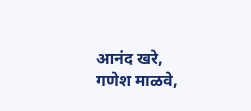आनंद खरे, गणेश माळवे,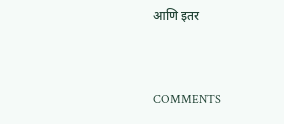आणि इतर


COMMENTS